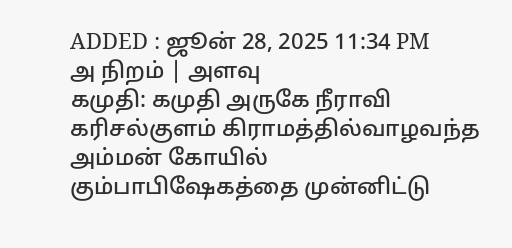ADDED : ஜூன் 28, 2025 11:34 PM
அ நிறம் | அளவு
கமுதி: கமுதி அருகே நீராவி கரிசல்குளம் கிராமத்தில்வாழவந்த அம்மன் கோயில் கும்பாபிஷேகத்தை முன்னிட்டு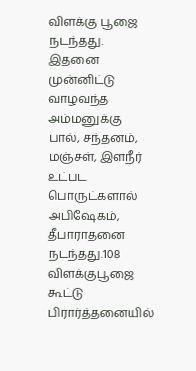விளக்கு பூஜை நடந்தது.
இதனை முன்னிட்டு வாழவந்த அம்மனுக்கு பால், சந்தனம், மஞ்சள், இளநீர் உட்பட பொருட்களால் அபிஷேகம், தீபாராதனை நடந்தது.108 விளக்குபூஜை கூட்டு பிரார்த்தனையில்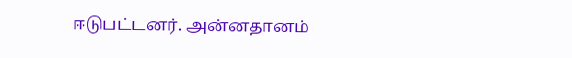ஈடுபட்டனர். அன்னதானம்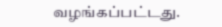வழங்கப்பட்டது.